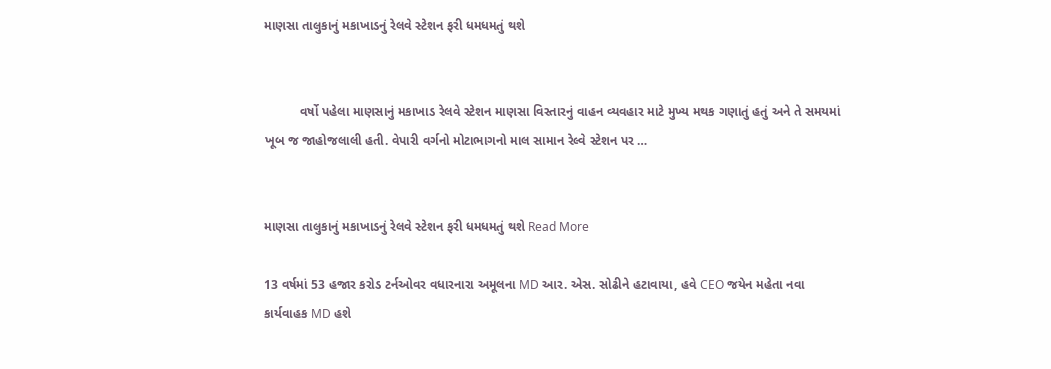માણસા તાલુકાનું મકાખાડનું રેલવે સ્ટેશન ફરી ધમધમતું થશે


          વર્ષો પહેલા માણસાનું મકાખાડ રેલવે સ્ટેશન માણસા વિસ્તારનું વાહન વ્યવહાર માટે મુખ્ય મથક ગણાતું હતું અને તે સમયમાં ખૂબ જ જાહોજલાલી હતી. વેપારી વર્ગનો મોટાભાગનો માલ સામાન રેલ્વે સ્ટેશન પર …


માણસા તાલુકાનું મકાખાડનું રેલવે સ્ટેશન ફરી ધમધમતું થશે Read More

13 વર્ષમાં 53 હજાર કરોડ ટર્નઓવર વધારનારા અમૂલના MD આર. એસ. સોઢીને હટાવાયા, હવે CEO જયેન મહેતા નવા કાર્યવાહક MD હશે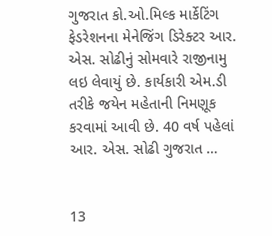ગુજરાત કો.ઓ.મિલ્ક માર્કેટિંગ ફેડરેશનના મેનેજિંગ ડિરેક્ટર આર. એસ. સોઢીનું સોમવારે રાજીનામુ લઇ લેવાયું છે. કાર્યકારી એમ.ડી તરીકે જયેન મહેતાની નિમણૂક કરવામાં આવી છે. 40 વર્ષ પહેલાં આર. એસ. સોઢી ગુજરાત …


13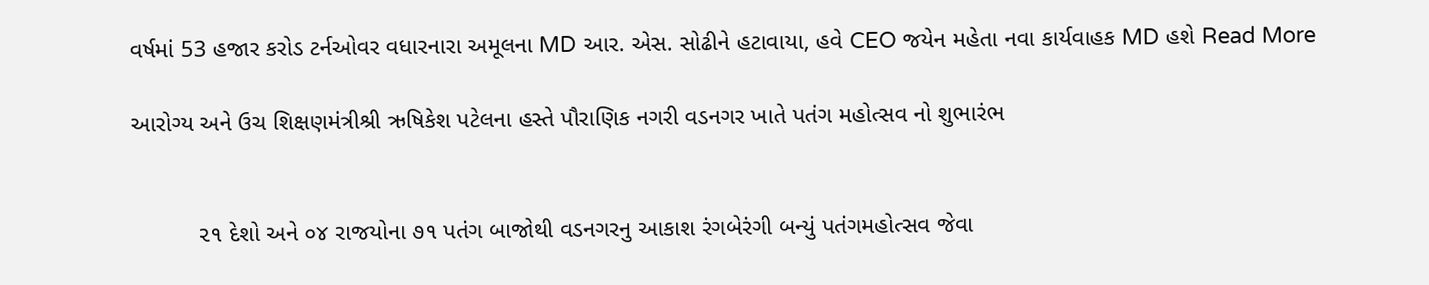વર્ષમાં 53 હજાર કરોડ ટર્નઓવર વધારનારા અમૂલના MD આર. એસ. સોઢીને હટાવાયા, હવે CEO જયેન મહેતા નવા કાર્યવાહક MD હશે Read More

આરોગ્ય અને ઉચ શિક્ષણમંત્રીશ્રી ઋષિકેશ પટેલના હસ્તે પૌરાણિક નગરી વડનગર ખાતે પતંગ મહોત્સવ નો શુભારંભ


          ૨૧ દેશો અને ૦૪ રાજયોના ૭૧ પતંગ બાજોથી વડનગરનુ આકાશ રંગબેરંગી બન્યું પતંગમહોત્સવ જેવા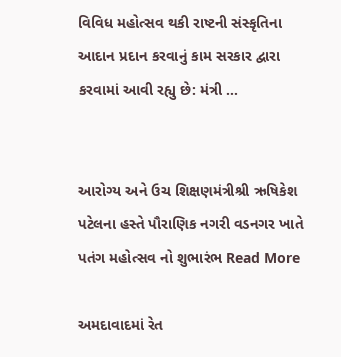વિવિધ મહોત્સવ થકી રાષ્ટની સંસ્કૃતિના આદાન પ્રદાન કરવાનું કામ સરકાર દ્વારા કરવામાં આવી રહ્યુ છે: મંત્રી …


આરોગ્ય અને ઉચ શિક્ષણમંત્રીશ્રી ઋષિકેશ પટેલના હસ્તે પૌરાણિક નગરી વડનગર ખાતે પતંગ મહોત્સવ નો શુભારંભ Read More

અમદાવાદમાં રેત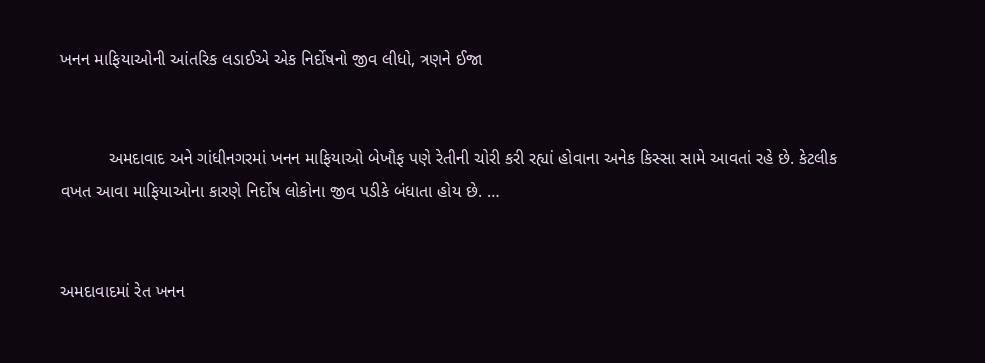ખનન માફિયાઓની આંતરિક લડાઈએ એક નિર્દોષનો જીવ લીધો, ત્રણને ઈજા


          અમદાવાદ અને ગાંધીનગરમાં ખનન માફિયાઓ બેખૌફ પણે રેતીની ચોરી કરી રહ્યાં હોવાના અનેક કિસ્સા સામે આવતાં રહે છે. કેટલીક વખત આવા માફિયાઓના કારણે નિર્દોષ લોકોના જીવ પડીકે બંધાતા હોય છે. …


અમદાવાદમાં રેત ખનન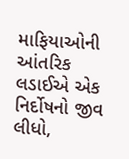માફિયાઓની આંતરિક લડાઈએ એક નિર્દોષનો જીવ લીધો,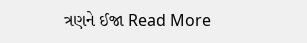ત્રણને ઈજા Read More